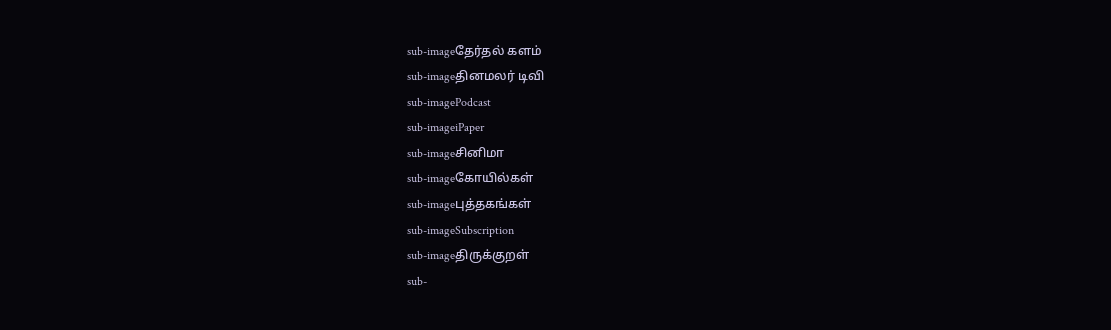sub-imageதேர்தல் களம்
sub-imageதினமலர் டிவி
sub-imagePodcast
sub-imageiPaper
sub-imageசினிமா
sub-imageகோயில்கள்
sub-imageபுத்தகங்கள்
sub-imageSubscription
sub-imageதிருக்குறள்
sub-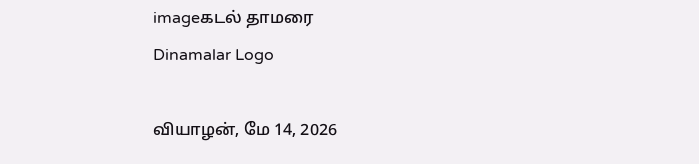imageகடல் தாமரை
Dinamalar Logo

வியாழன், மே 14, 2026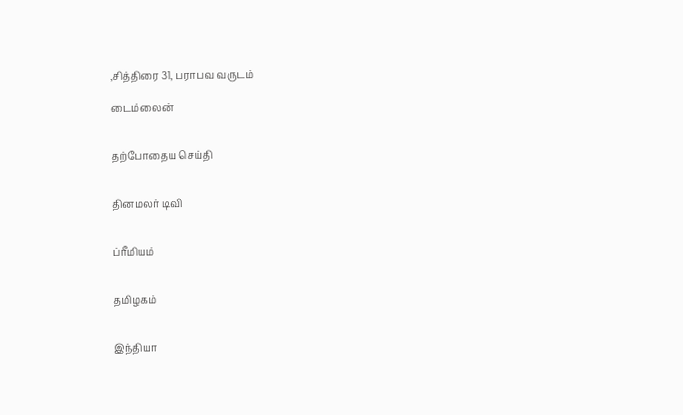,சித்திரை 31, பராபவ வருடம்

டைம்லைன்


தற்போதைய செய்தி


தினமலர் டிவி


ப்ரீமியம்


தமிழகம்


இந்தியா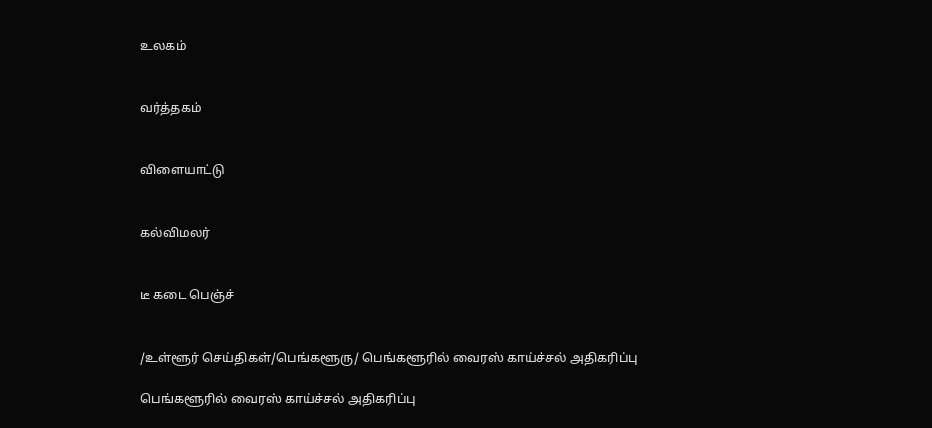உலகம்


வர்த்தகம்


விளையாட்டு


கல்விமலர்


டீ கடை பெஞ்ச்


/உள்ளூர் செய்திகள்/பெங்களூரு/ பெங்களூரில் வைரஸ் காய்ச்சல் அதிகரிப்பு

பெங்களூரில் வைரஸ் காய்ச்சல் அதிகரிப்பு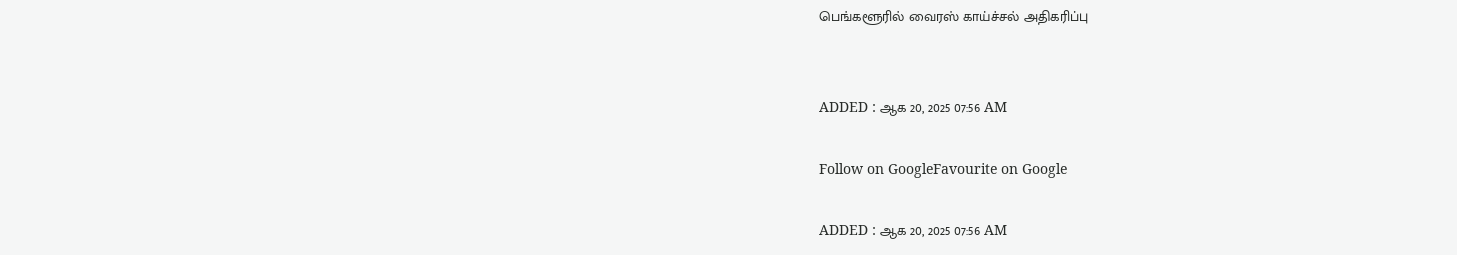பெங்களூரில் வைரஸ் காய்ச்சல் அதிகரிப்பு


ADDED : ஆக 20, 2025 07:56 AM

Follow on GoogleFavourite on Google

ADDED : ஆக 20, 2025 07:56 AM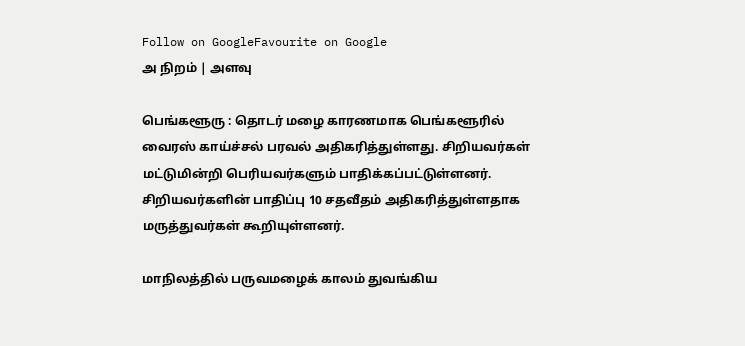Follow on GoogleFavourite on Google
அ நிறம் | அளவு

பெங்களூரு : தொடர் மழை காரணமாக பெங்களூரில் வைரஸ் காய்ச்சல் பரவல் அதிகரித்துள்ளது. சிறியவர்கள் மட்டுமின்றி பெரியவர்களும் பாதிக்கப்பட்டுள்ளனர். சிறியவர்களின் பாதிப்பு 10 சதவீதம் அதிகரித்துள்ளதாக மருத்துவர்கள் கூறியுள்ளனர்.

மாநிலத்தில் பருவமழைக் காலம் துவங்கிய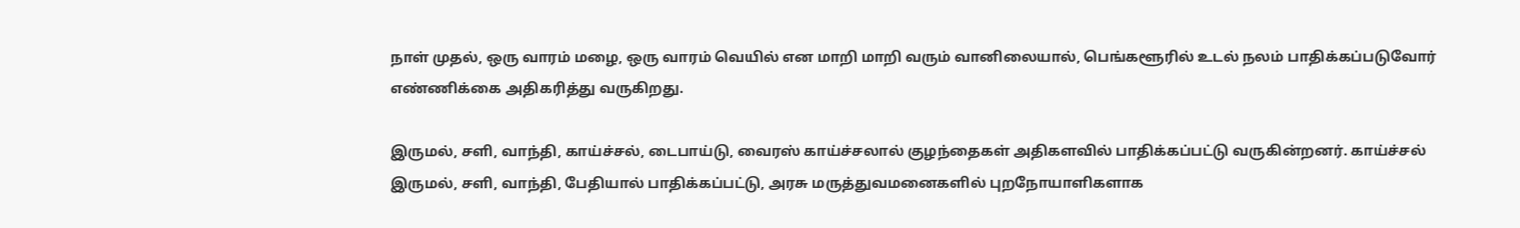நாள் முதல், ஒரு வாரம் மழை, ஒரு வாரம் வெயில் என மாறி மாறி வரும் வானிலையால், பெங்களூரில் உடல் நலம் பாதிக்கப்படுவோர் எண்ணிக்கை அதிகரித்து வருகிறது.

இருமல், சளி, வாந்தி, காய்ச்சல், டைபாய்டு, வைரஸ் காய்ச்சலால் குழந்தைகள் அதிகளவில் பாதிக்கப்பட்டு வருகின்றனர். காய்ச்சல் இருமல், சளி, வாந்தி, பேதியால் பாதிக்கப்பட்டு, அரசு மருத்துவமனைகளில் புறநோயாளிகளாக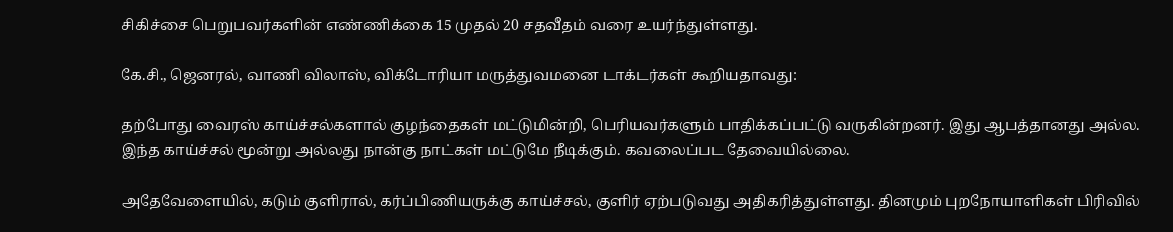சிகிச்சை பெறுபவர்களின் எண்ணிக்கை 15 முதல் 20 சதவீதம் வரை உயர்ந்துள்ளது.

கே.சி., ஜெனரல், வாணி விலாஸ், விக்டோரியா மருத்துவமனை டாக்டர்கள் கூறியதாவது:

தற்போது வைரஸ் காய்ச்சல்களால் குழந்தைகள் மட்டுமின்றி, பெரியவர்களும் பாதிக்கப்பட்டு வருகின்றனர். இது ஆபத்தானது அல்ல. இந்த காய்ச்சல் மூன்று அல்லது நான்கு நாட்கள் மட்டுமே நீடிக்கும். கவலைப்பட தேவையில்லை.

அதேவேளையில், கடும் குளிரால், கர்ப்பிணியருக்கு காய்ச்சல், குளிர் ஏற்படுவது அதிகரித்துள்ளது. தினமும் புறநோயாளிகள் பிரிவில்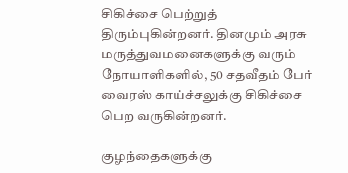சிகிச்சை பெற்றுத் திரும்புகின்றனர். தினமும் அரசு மருத்துவமனைகளுக்கு வரும் நோயாளிகளில், 50 சதவீதம் பேர் வைரஸ் காய்ச்சலுக்கு சிகிச்சை பெற வருகின்றனர்.

குழந்தைகளுக்கு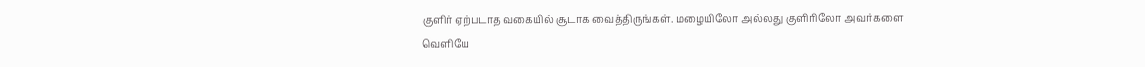குளிர் ஏற்படாத வகையில் சூடாக வைத்திருங்கள். மழையிலோ அல்லது குளிரிலோ அவர்களை வெளியே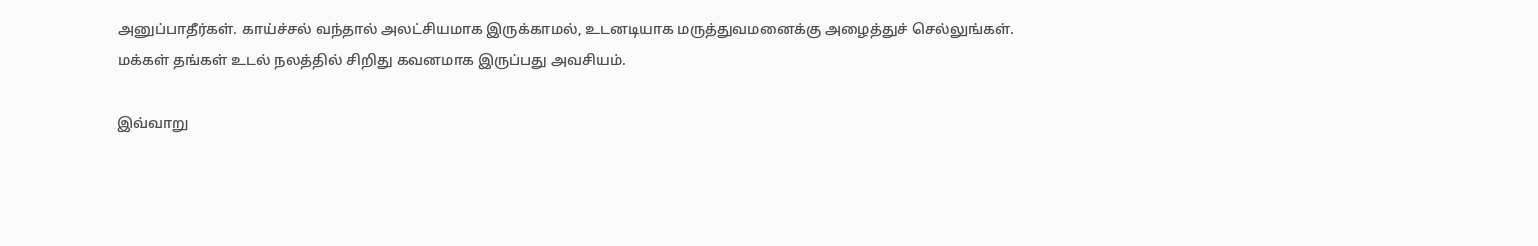அனுப்பாதீர்கள். காய்ச்சல் வந்தால் அலட்சியமாக இருக்காமல், உடனடியாக மருத்துவமனைக்கு அழைத்துச் செல்லுங்கள். மக்கள் தங்கள் உடல் நலத்தில் சிறிது கவனமாக இருப்பது அவசியம்.

இவ்வாறு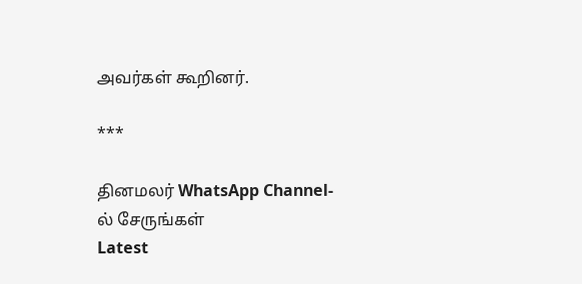அவர்கள் கூறினர்.

***

தினமலர் WhatsApp Channel-ல் சேருங்கள்
Latest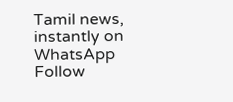Tamil news, instantly on WhatsApp
Follow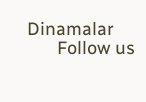Dinamalar
      Follow us